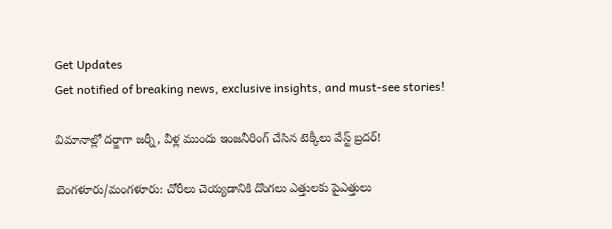Get Updates
Get notified of breaking news, exclusive insights, and must-see stories!

విమానాల్లో దర్జాగా జర్నీ, వీళ్ల ముందు ఇంజనీరింగ్ చేసిన టెక్కీలు వేస్ట్ బ్రదర్!

బెంగళూరు/మంగళూరు: చోరీలు చెయ్యడానికి దొంగలు ఎత్తులకు పైఎత్తులు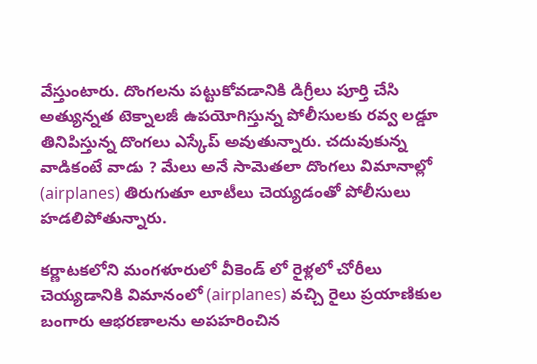వేస్తుంటారు. దొంగలను పట్టుకోవడానికి డిగ్రీలు పూర్తి చేసి అత్యున్నత టెక్నాలజీ ఉపయోగిస్తున్న పోలీసులకు రవ్వ లడ్డూ తినిపిస్తున్న దొంగలు ఎస్కేప్ అవుతున్నారు. చదువుకున్న వాడికంటే వాడు ? మేలు అనే సామెతలా దొంగలు విమానాల్లో (airplanes) తిరుగుతూ లూటీలు చెయ్యడంతో పోలీసులు హడలిపోతున్నారు.

కర్ణాటకలోని మంగళూరులో వీకెండ్ లో రైళ్లలో చోరీలు చెయ్యడానికి విమానంలో (airplanes) వచ్చి రైలు ప్రయాణికుల బంగారు ఆభరణాలను అపహరించిన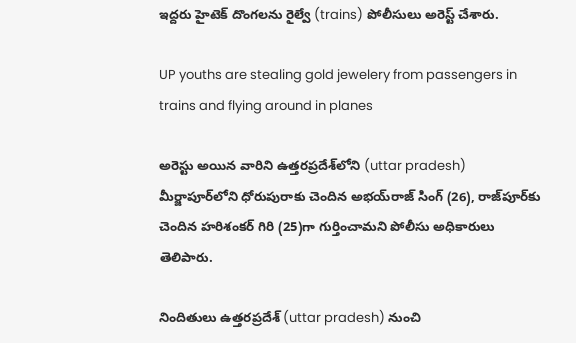ఇద్దరు హైటెక్ దొంగలను రైల్వే (trains) పోలీసులు అరెస్ట్ చేశారు.

UP youths are stealing gold jewelery from passengers in trains and flying around in planes

అరెస్టు అయిన వారిని ఉత్తరప్రదేశ్‌లోని (uttar pradesh) మీర్జాపూర్‌లోని ధోరుపురాకు చెందిన అభయ్‌రాజ్ సింగ్ (26), రాజ్‌పూర్‌కు చెందిన హరిశంకర్ గిరి (25)గా గుర్తించామని పోలీసు అధికారులు తెలిపారు.

నిందితులు ఉత్తరప్రదేశ్ (uttar pradesh) నుంచి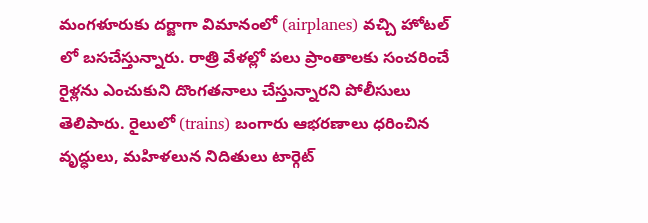మంగళూరుకు దర్జాగా విమానంలో (airplanes) వచ్చి హోటల్ లో బసచేస్తున్నారు. రాత్రి వేళల్లో పలు ప్రాంతాలకు సంచరించే రైళ్లను ఎంచుకుని దొంగతనాలు చేస్తున్నారని పోలీసులు తెలిపారు. రైలులో (trains) బంగారు ఆభరణాలు ధరించిన వృద్ధులు, మహిళలున నిదితులు టార్గెట్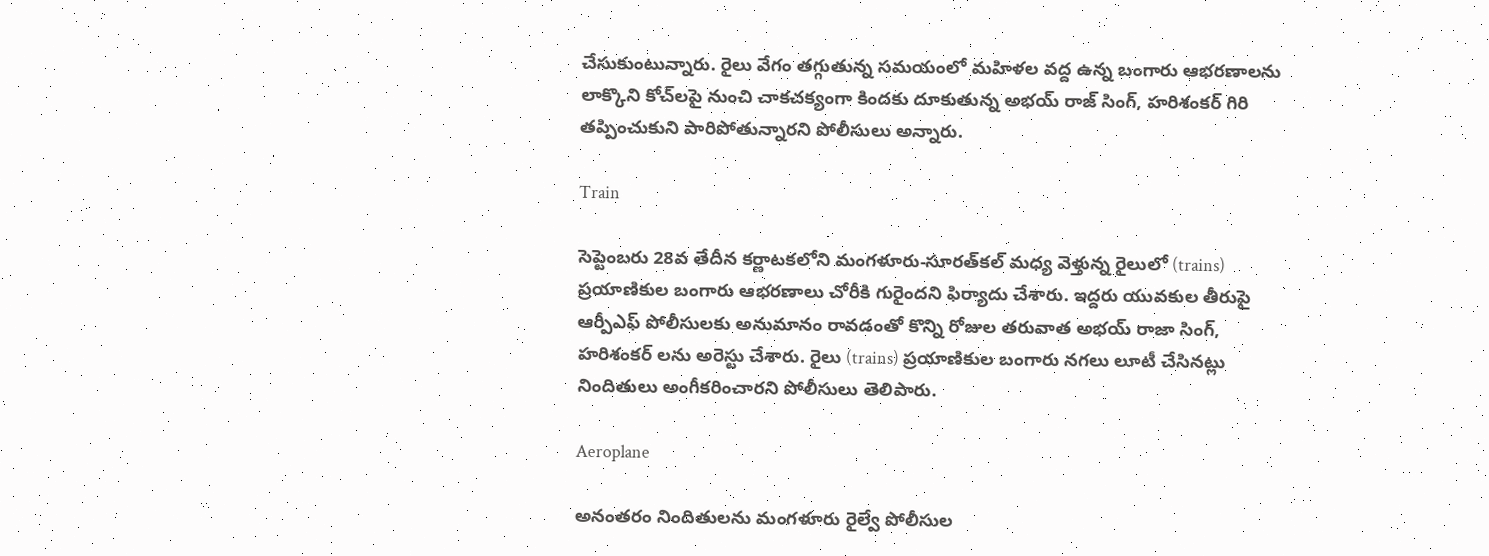చేసుకుంటున్నారు. రైలు వేగం తగ్గుతున్న సమయంలో మహిళల వద్ద ఉన్న బంగారు ఆభరణాలను లాక్కొని కోచ్‌లపై నుంచి చాకచక్యంగా కిందకు దూకుతున్న అభయ్ రాజ్ సింగ్, హరిశంకర్ గిరి తప్పించుకుని పారిపోతున్నారని పోలీసులు అన్నారు.

Train

సెప్టెంబరు 28వ తేదీన కర్ణాటకలోని మంగళూరు-సూరత్‌కల్‌ మధ్య వెళ్తున్న రైలులో (trains) ప్రయాణికుల బంగారు ఆభరణాలు చోరీకి గురైందని ఫిర్యాదు చేశారు. ఇద్దరు యువకుల తీరుపై ఆర్పీఎఫ్ పోలీసులకు అనుమానం రావడంతో కొన్ని రోజుల తరువాత అభయ్ రాజా సింగ్, హరిశంకర్ లను అరెస్టు చేశారు. రైలు (trains) ప్రయాణికుల బంగారు నగలు లూటీ చేసినట్లు నిందితులు అంగీకరించారని పోలీసులు తెలిపారు.

Aeroplane

అనంతరం నిందితులను మంగళూరు రైల్వే పోలీసుల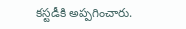కస్టడీకి అప్పగించారు.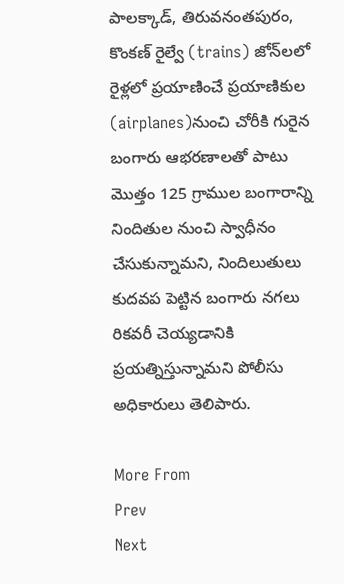పాలక్కాడ్, తిరువనంతపురం, కొంకణ్ రైల్వే (trains) జోన్‌లలో రైళ్లలో ప్రయాణించే ప్రయాణికుల (airplanes)నుంచి చోరీకి గురైన బంగారు ఆభరణాలతో పాటు మొత్తం 125 గ్రాముల బంగారాన్ని నిందితుల నుంచి స్వాధీనం చేసుకున్నామని, నిందిలుతులు కుదవప పెట్టిన బంగారు నగలు రికవరీ చెయ్యడానికి ప్రయత్నిస్తున్నామని పోలీసు అధికారులు తెలిపారు.

More From
Prev
Next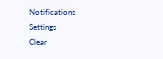Notifications
Settings
Clear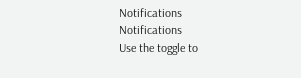Notifications
Notifications
Use the toggle to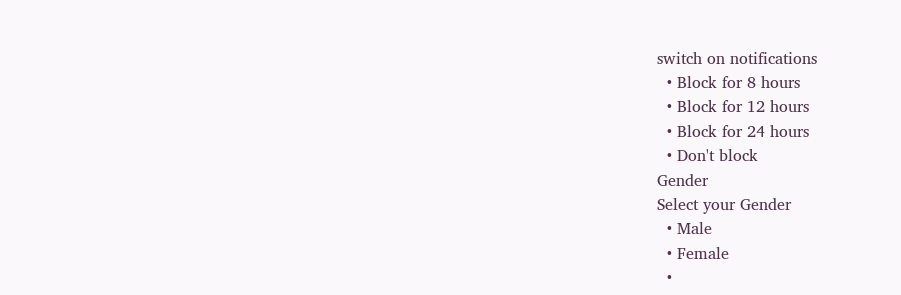switch on notifications
  • Block for 8 hours
  • Block for 12 hours
  • Block for 24 hours
  • Don't block
Gender
Select your Gender
  • Male
  • Female
  •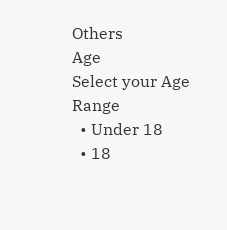Others
Age
Select your Age Range
  • Under 18
  • 18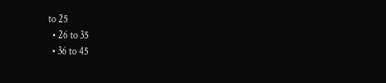to 25
  • 26 to 35
  • 36 to 45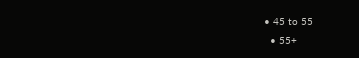• 45 to 55
  • 55+